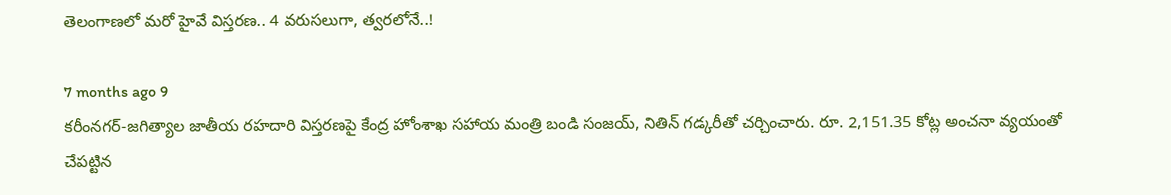తెలంగాణలో మరో హైవే విస్తరణ.. 4 వరుసలుగా, త్వరలోనే..!

7 months ago 9
కరీంనగర్-జగిత్యాల జాతీయ రహదారి విస్తరణపై కేంద్ర హోంశాఖ సహాయ మంత్రి బండి సంజయ్, నితిన్ గడ్కరీతో చర్చించారు. రూ. 2,151.35 కోట్ల అంచనా వ్యయంతో చేపట్టిన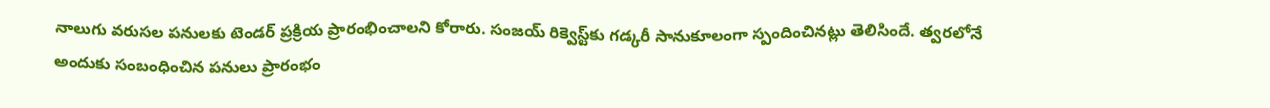నాలుగు వరుసల పనులకు టెండర్ ప్రక్రియ ప్రారంభించాలని కోరారు. సంజయ్ రిక్వెస్ట్‌కు గడ్కరీ సానుకూలంగా స్పందించినట్లు తెలిసిందే. త్వరలోనే అందుకు సంబంధించిన పనులు ప్రారంభం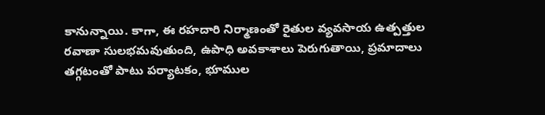కానున్నాయి. కాగా, ఈ రహదారి నిర్మాణంతో రైతుల వ్యవసాయ ఉత్పత్తుల రవాణా సులభమవుతుంది, ఉపాధి అవకాశాలు పెరుగుతాయి, ప్రమాదాలు తగ్గటంతో పాటు పర్యాటకం, భూముల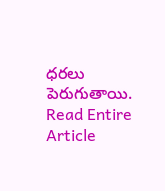ధరలు పెరుగుతాయి.
Read Entire Article